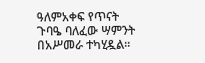ዓለምአቀፍ የጥናት ጉባዔ ባለፈው ሣምንት በአሥመራ ተካሂዷል፡፡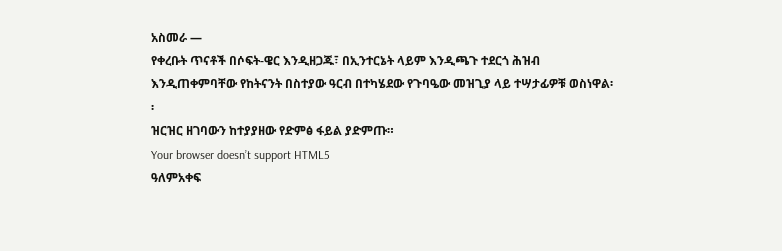አስመራ —
የቀረቡት ጥናቶች በሶፍት-ዌር እንዲዘጋጁ፣ በኢንተርኔት ላይም እንዲጫጉ ተደርጎ ሕዝብ እንዲጠቀምባቸው የከትናንት በስተያው ዓርብ በተካሄደው የጉባዔው መዝጊያ ላይ ተሣታፊዎቹ ወስነዋል፡፡
ዝርዝር ዘገባውን ከተያያዘው የድምፅ ፋይል ያድምጡ።
Your browser doesn’t support HTML5
ዓለምአቀፍ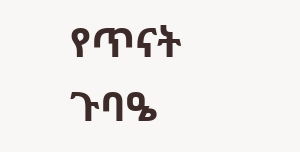የጥናት ጉባዔ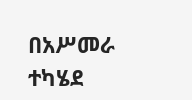በአሥመራ ተካሄደ